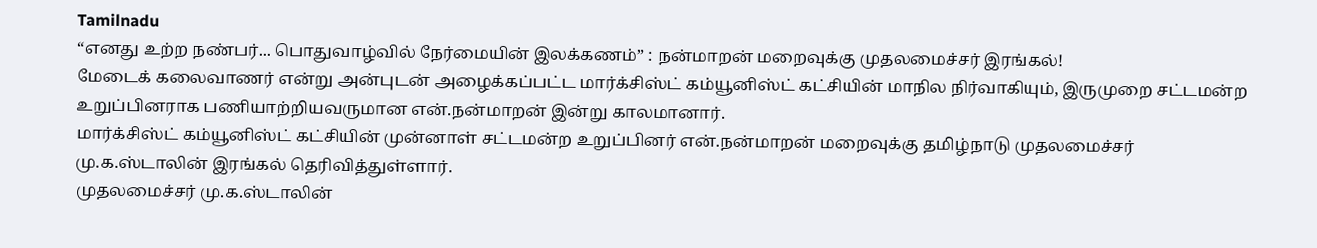Tamilnadu
“எனது உற்ற நண்பர்... பொதுவாழ்வில் நேர்மையின் இலக்கணம்” : நன்மாறன் மறைவுக்கு முதலமைச்சர் இரங்கல்!
மேடைக் கலைவாணர் என்று அன்புடன் அழைக்கப்பட்ட மார்க்சிஸ்ட் கம்யூனிஸ்ட் கட்சியின் மாநில நிர்வாகியும், இருமுறை சட்டமன்ற உறுப்பினராக பணியாற்றியவருமான என்.நன்மாறன் இன்று காலமானார்.
மார்க்சிஸ்ட் கம்யூனிஸ்ட் கட்சியின் முன்னாள் சட்டமன்ற உறுப்பினர் என்.நன்மாறன் மறைவுக்கு தமிழ்நாடு முதலமைச்சர் மு.க.ஸ்டாலின் இரங்கல் தெரிவித்துள்ளார்.
முதலமைச்சர் மு.க.ஸ்டாலின்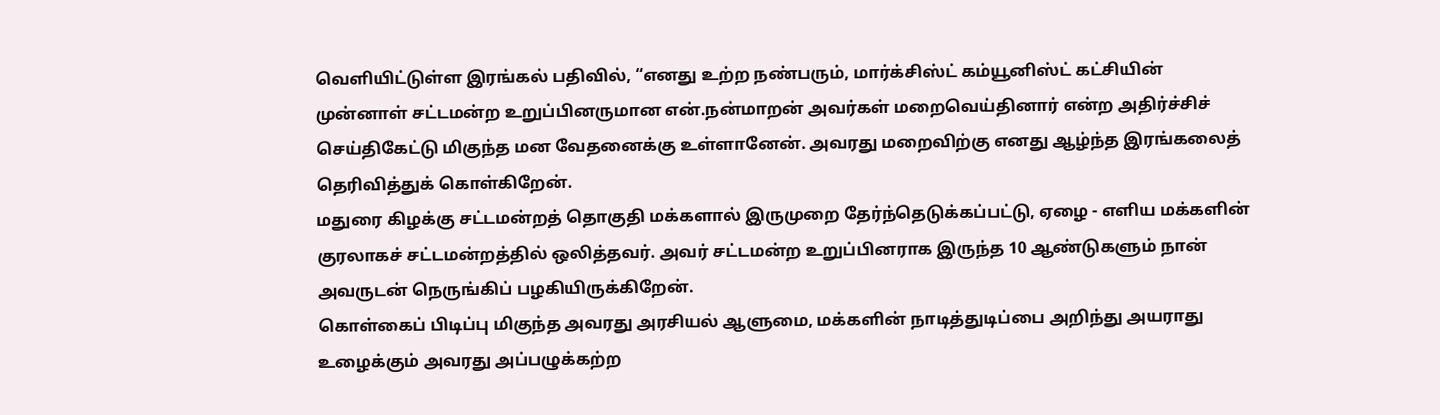வெளியிட்டுள்ள இரங்கல் பதிவில், “எனது உற்ற நண்பரும், மார்க்சிஸ்ட் கம்யூனிஸ்ட் கட்சியின் முன்னாள் சட்டமன்ற உறுப்பினருமான என்.நன்மாறன் அவர்கள் மறைவெய்தினார் என்ற அதிர்ச்சிச் செய்திகேட்டு மிகுந்த மன வேதனைக்கு உள்ளானேன். அவரது மறைவிற்கு எனது ஆழ்ந்த இரங்கலைத் தெரிவித்துக் கொள்கிறேன்.
மதுரை கிழக்கு சட்டமன்றத் தொகுதி மக்களால் இருமுறை தேர்ந்தெடுக்கப்பட்டு, ஏழை - எளிய மக்களின் குரலாகச் சட்டமன்றத்தில் ஒலித்தவர். அவர் சட்டமன்ற உறுப்பினராக இருந்த 10 ஆண்டுகளும் நான் அவருடன் நெருங்கிப் பழகியிருக்கிறேன்.
கொள்கைப் பிடிப்பு மிகுந்த அவரது அரசியல் ஆளுமை, மக்களின் நாடித்துடிப்பை அறிந்து அயராது உழைக்கும் அவரது அப்பழுக்கற்ற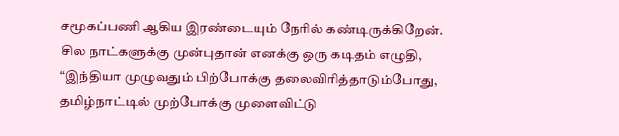சமூகப்பணி ஆகிய இரண்டையும் நேரில் கண்டிருக்கிறேன்.
சில நாட்களுக்கு முன்புதான் எனக்கு ஒரு கடிதம் எழுதி, “இந்தியா முழுவதும் பிற்போக்கு தலைவிரித்தாடும்போது, தமிழ்நாட்டில் முற்போக்கு முளைவிட்டு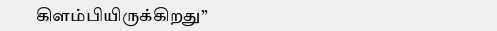கிளம்பியிருக்கிறது”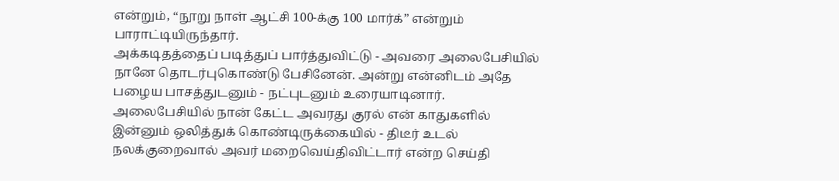என்றும், “நூறு நாள் ஆட்சி 100-க்கு 100 மார்க்” என்றும் பாராட்டியிருந்தார்.
அக்கடிதத்தைப் படித்துப் பார்த்துவிட்டு - அவரை அலைபேசியில் நானே தொடர்புகொண்டு பேசினேன். அன்று என்னிடம் அதே பழைய பாசத்துடனும் - நட்புடனும் உரையாடினார்.
அலைபேசியில் நான் கேட்ட அவரது குரல் என் காதுகளில் இன்னும் ஒலித்துக் கொண்டிருக்கையில் - திடீர் உடல் நலக்குறைவால் அவர் மறைவெய்திவிட்டார் என்ற செய்தி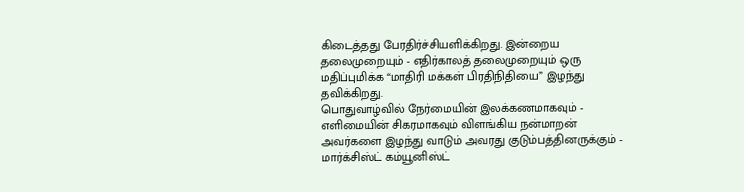கிடைத்தது பேரதிர்ச்சியளிக்கிறது. இன்றைய தலைமுறையும் - எதிர்காலத் தலைமுறையும் ஒரு மதிப்புமிக்க “மாதிரி மக்கள் பிரதிநிதியை” இழந்து தவிக்கிறது.
பொதுவாழ்வில் நேர்மையின் இலக்கணமாகவும் - எளிமையின் சிகரமாகவும் விளங்கிய நன்மாறன் அவர்களை இழந்து வாடும் அவரது குடும்பத்தினருக்கும் - மார்க்சிஸ்ட் கம்யூனிஸ்ட்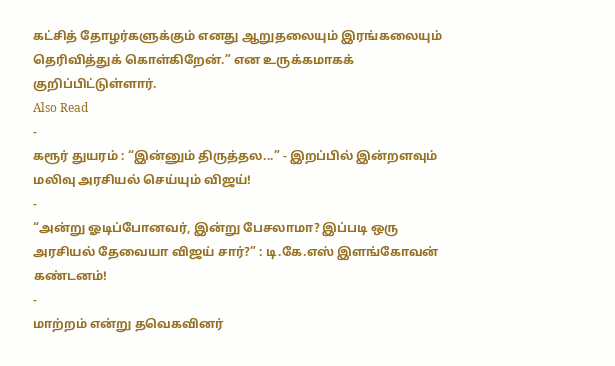கட்சித் தோழர்களுக்கும் எனது ஆறுதலையும் இரங்கலையும் தெரிவித்துக் கொள்கிறேன்.” என உருக்கமாகக் குறிப்பிட்டுள்ளார்.
Also Read
-
கரூர் துயரம் : “இன்னும் திருத்தல...” - இறப்பில் இன்றளவும் மலிவு அரசியல் செய்யும் விஜய்!
-
“அன்று ஓடிப்போனவர், இன்று பேசலாமா? இப்படி ஒரு அரசியல் தேவையா விஜய் சார்?” : டி.கே.எஸ் இளங்கோவன் கண்டனம்!
-
மாற்றம் என்று தவெகவினர்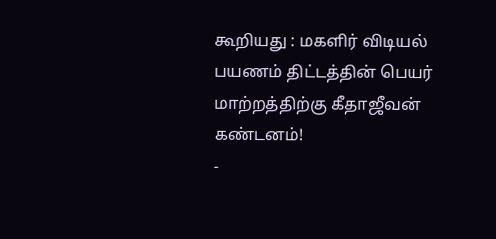கூறியது : மகளிர் விடியல் பயணம் திட்டத்தின் பெயர் மாற்றத்திற்கு கீதாஜீவன் கண்டனம்!
-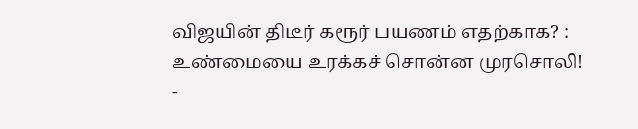விஜயின் திடீர் கரூர் பயணம் எதற்காக? : உண்மையை உரக்கச் சொன்ன முரசொலி!
-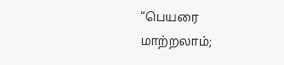“பெயரை மாற்றலாம்;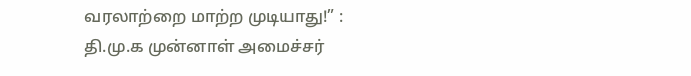வரலாற்றை மாற்ற முடியாது!” : தி.மு.க முன்னாள் அமைச்சர்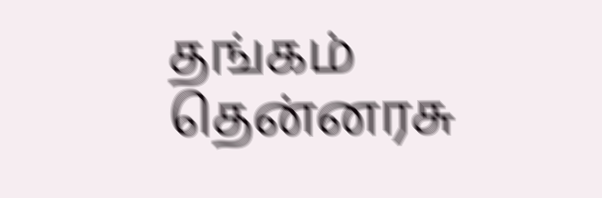தங்கம் தென்னரசு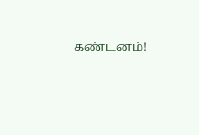கண்டனம்!